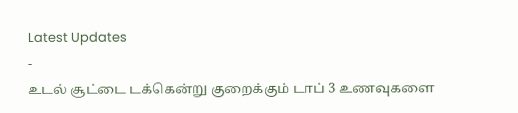Latest Updates
-
உடல் சூட்டை டக்கென்று குறைக்கும் டாப் 3 உணவுகளை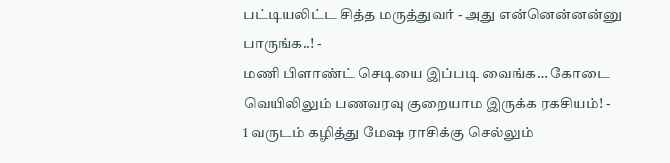பட்டியலிட்ட சித்த மருத்துவர் - அது என்னென்னன்னு பாருங்க..! -
மணி பிளாண்ட் செடியை இப்படி வைங்க… கோடை வெயிலிலும் பணவரவு குறையாம இருக்க ரகசியம்! -
1 வருடம் கழித்து மேஷ ராசிக்கு செல்லும்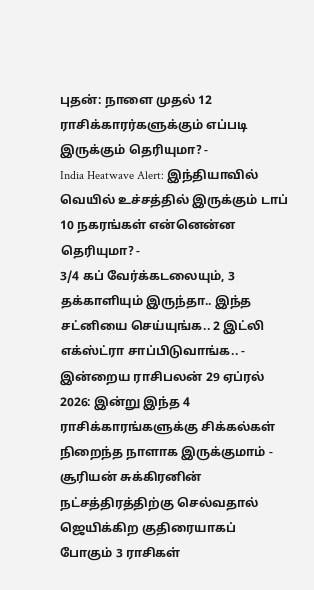புதன்: நாளை முதல் 12 ராசிக்காரர்களுக்கும் எப்படி இருக்கும் தெரியுமா? -
India Heatwave Alert: இந்தியாவில் வெயில் உச்சத்தில் இருக்கும் டாப் 10 நகரங்கள் என்னென்ன தெரியுமா? -
3/4 கப் வேர்க்கடலையும், 3 தக்காளியும் இருந்தா.. இந்த சட்னியை செய்யுங்க.. 2 இட்லி எக்ஸ்ட்ரா சாப்பிடுவாங்க.. -
இன்றைய ராசிபலன் 29 ஏப்ரல் 2026: இன்று இந்த 4 ராசிக்காரங்களுக்கு சிக்கல்கள் நிறைந்த நாளாக இருக்குமாம் -
சூரியன் சுக்கிரனின் நட்சத்திரத்திற்கு செல்வதால் ஜெயிக்கிற குதிரையாகப் போகும் 3 ராசிகள்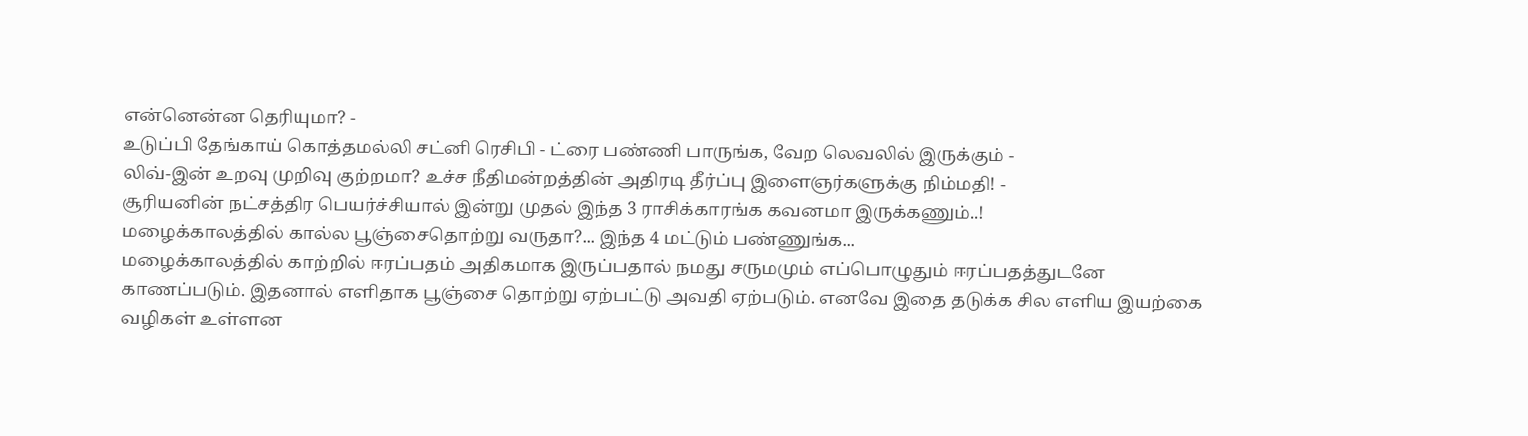என்னென்ன தெரியுமா? -
உடுப்பி தேங்காய் கொத்தமல்லி சட்னி ரெசிபி - ட்ரை பண்ணி பாருங்க, வேற லெவலில் இருக்கும் -
லிவ்-இன் உறவு முறிவு குற்றமா? உச்ச நீதிமன்றத்தின் அதிரடி தீர்ப்பு இளைஞர்களுக்கு நிம்மதி! -
சூரியனின் நட்சத்திர பெயர்ச்சியால் இன்று முதல் இந்த 3 ராசிக்காரங்க கவனமா இருக்கணும்..!
மழைக்காலத்தில் கால்ல பூஞ்சைதொற்று வருதா?... இந்த 4 மட்டும் பண்ணுங்க...
மழைக்காலத்தில் காற்றில் ஈரப்பதம் அதிகமாக இருப்பதால் நமது சருமமும் எப்பொழுதும் ஈரப்பதத்துடனே காணப்படும். இதனால் எளிதாக பூஞ்சை தொற்று ஏற்பட்டு அவதி ஏற்படும். எனவே இதை தடுக்க சில எளிய இயற்கை வழிகள் உள்ளன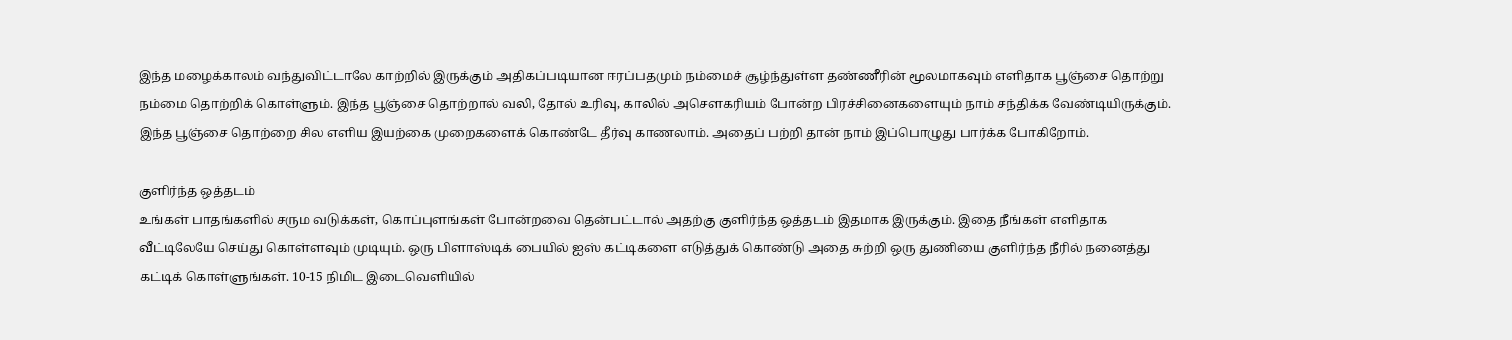இந்த மழைக்காலம் வந்துவிட்டாலே காற்றில் இருக்கும் அதிகப்படியான ஈரப்பதமும் நம்மைச் சூழ்ந்துள்ள தண்ணீரின் மூலமாகவும் எளிதாக பூஞ்சை தொற்று நம்மை தொற்றிக் கொள்ளும். இந்த பூஞ்சை தொற்றால் வலி, தோல் உரிவு, காலில் அசெளகரியம் போன்ற பிரச்சினைகளையும் நாம் சந்திக்க வேண்டியிருக்கும். இந்த பூஞ்சை தொற்றை சில எளிய இயற்கை முறைகளைக் கொண்டே தீர்வு காணலாம். அதைப் பற்றி தான் நாம் இப்பொழுது பார்க்க போகிறோம்.

குளிர்ந்த ஒத்தடம்
உங்கள் பாதங்களில் சரும வடுக்கள், கொப்புளங்கள் போன்றவை தென்பட்டால் அதற்கு குளிர்ந்த ஒத்தடம் இதமாக இருக்கும். இதை நீங்கள் எளிதாக வீட்டிலேயே செய்து கொள்ளவும் முடியும். ஒரு பிளாஸ்டிக் பையில் ஐஸ் கட்டிகளை எடுத்துக் கொண்டு அதை சுற்றி ஒரு துணியை குளிர்ந்த நீரில் நனைத்து கட்டிக் கொள்ளுங்கள். 10-15 நிமிட இடைவெளியில்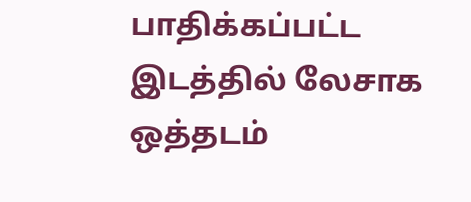பாதிக்கப்பட்ட இடத்தில் லேசாக ஒத்தடம்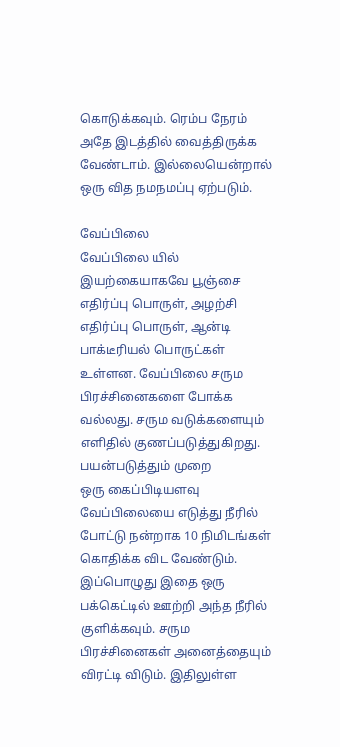கொடுக்கவும். ரெம்ப நேரம் அதே இடத்தில் வைத்திருக்க வேண்டாம். இல்லையென்றால் ஒரு வித நமநமப்பு ஏற்படும்.

வேப்பிலை
வேப்பிலை யில் இயற்கையாகவே பூஞ்சை எதிர்ப்பு பொருள், அழற்சி எதிர்ப்பு பொருள், ஆன்டி பாக்டீரியல் பொருட்கள் உள்ளன. வேப்பிலை சரும பிரச்சினைகளை போக்க வல்லது. சரும வடுக்களையும் எளிதில் குணப்படுத்துகிறது.
பயன்படுத்தும் முறை
ஒரு கைப்பிடியளவு வேப்பிலையை எடுத்து நீரில் போட்டு நன்றாக 10 நிமிடங்கள் கொதிக்க விட வேண்டும். இப்பொழுது இதை ஒரு பக்கெட்டில் ஊற்றி அந்த நீரில் குளிக்கவும். சரும பிரச்சினைகள் அனைத்தையும் விரட்டி விடும். இதிலுள்ள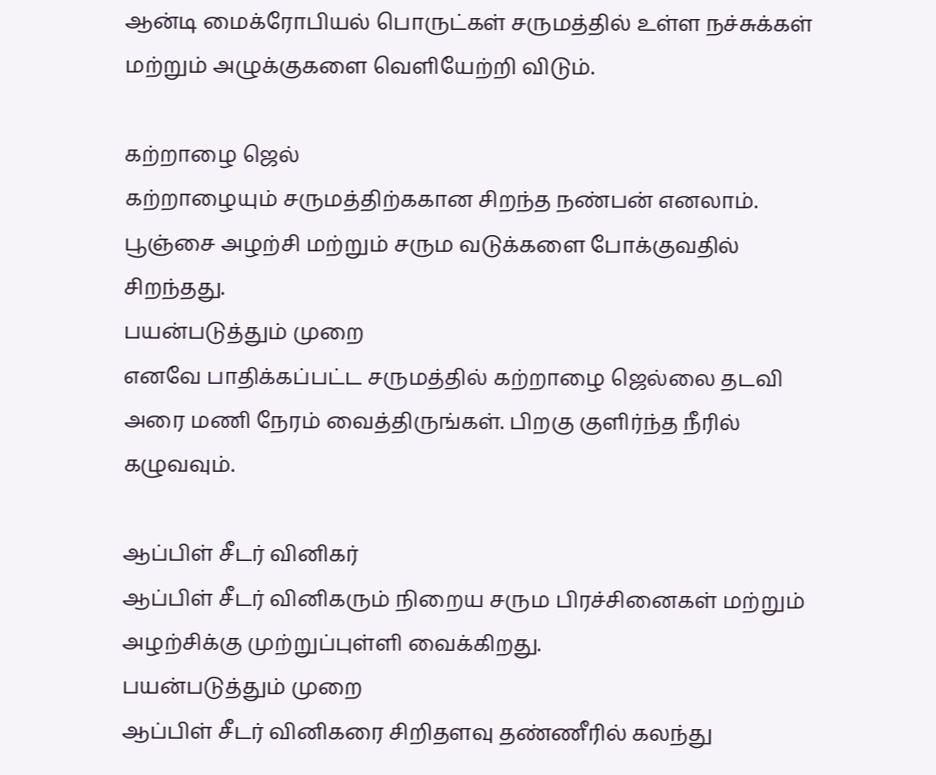ஆன்டி மைக்ரோபியல் பொருட்கள் சருமத்தில் உள்ள நச்சுக்கள் மற்றும் அழுக்குகளை வெளியேற்றி விடும்.

கற்றாழை ஜெல்
கற்றாழையும் சருமத்திற்ககான சிறந்த நண்பன் எனலாம். பூஞ்சை அழற்சி மற்றும் சரும வடுக்களை போக்குவதில் சிறந்தது.
பயன்படுத்தும் முறை
எனவே பாதிக்கப்பட்ட சருமத்தில் கற்றாழை ஜெல்லை தடவி அரை மணி நேரம் வைத்திருங்கள். பிறகு குளிர்ந்த நீரில் கழுவவும்.

ஆப்பிள் சீடர் வினிகர்
ஆப்பிள் சீடர் வினிகரும் நிறைய சரும பிரச்சினைகள் மற்றும் அழற்சிக்கு முற்றுப்புள்ளி வைக்கிறது.
பயன்படுத்தும் முறை
ஆப்பிள் சீடர் வினிகரை சிறிதளவு தண்ணீரில் கலந்து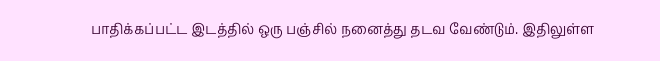பாதிக்கப்பட்ட இடத்தில் ஒரு பஞ்சில் நனைத்து தடவ வேண்டும். இதிலுள்ள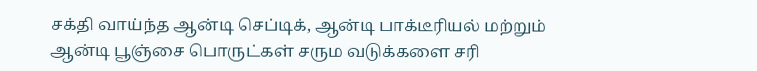சக்தி வாய்ந்த ஆன்டி செப்டிக், ஆன்டி பாக்டீரியல் மற்றும் ஆன்டி பூஞ்சை பொருட்கள் சரும வடுக்களை சரி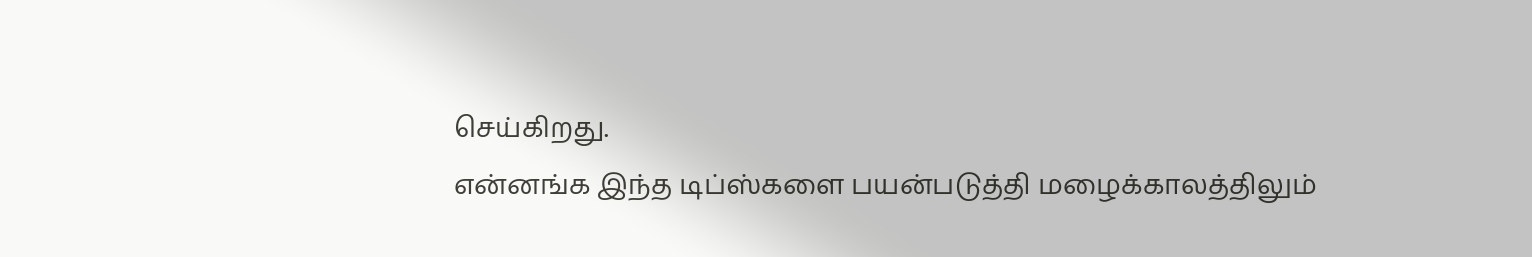செய்கிறது.
என்னங்க இந்த டிப்ஸ்களை பயன்படுத்தி மழைக்காலத்திலும்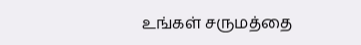உங்கள் சருமத்தை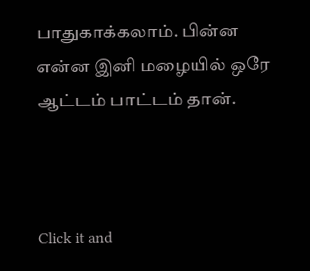பாதுகாக்கலாம். பின்ன என்ன இனி மழையில் ஒரே ஆட்டம் பாட்டம் தான்.



Click it and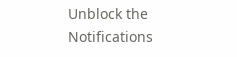Unblock the Notifications